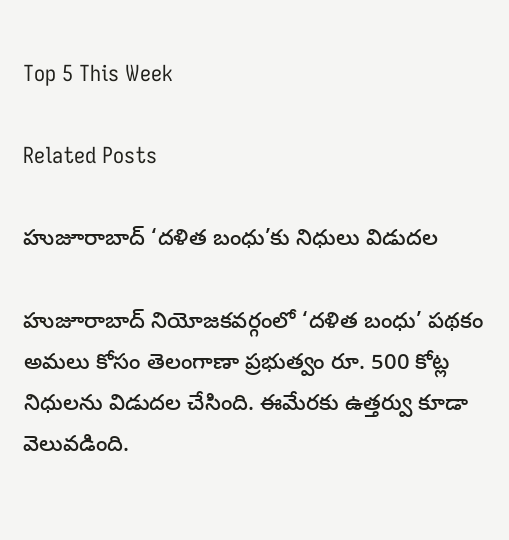Top 5 This Week

Related Posts

హుజూరాబాద్ ‘దళిత బంధు’కు నిధులు విడుదల

హుజూరాబాద్ నియోజకవర్గంలో ‘దళిత బంధు’ పథకం అమలు కోసం తెలంగాణా ప్రభుత్వం రూ. 500 కోట్ల నిధులను విడుదల చేసింది. ఈమేరకు ఉత్తర్వు కూడా వెలువడింది.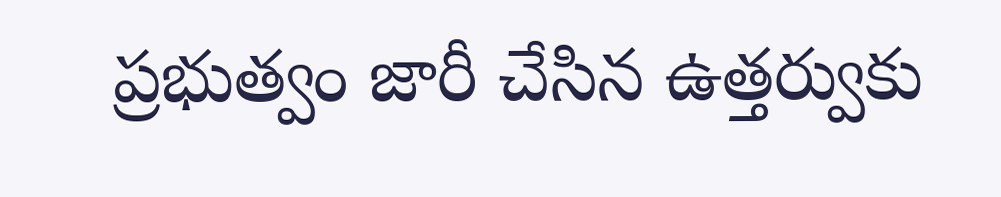ప్రభుత్వం జారీ చేసిన ఉత్తర్వుకు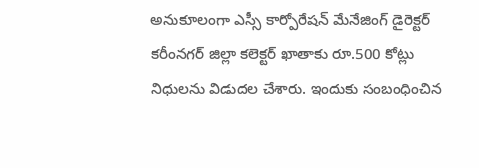అనుకూలంగా ఎస్సీ కార్పోరేషన్ మేనేజింగ్ డైరెక్టర్ కరీంనగర్ జిల్లా కలెక్టర్ ఖాతాకు రూ.500 కోట్లు నిధులను విడుదల చేశారు. ఇందుకు సంబంధించిన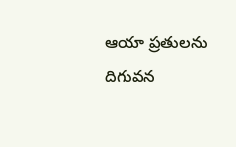ఆయా ప్రతులను దిగువన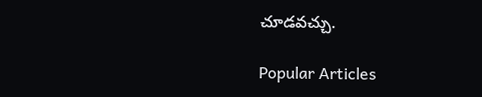చూడవచ్చు.

Popular Articles